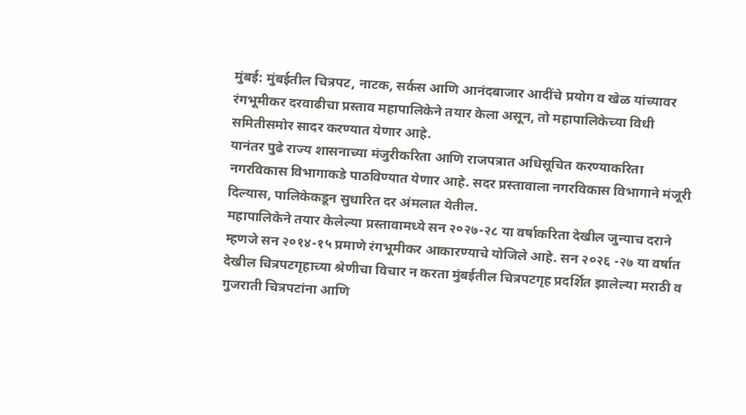मुंबई: मुंबईतील चित्रपट, नाटक, सर्कस आणि आनंदबाजार आदींचे प्रयोग व खेळ यांच्यावर रंगभूमीकर दरवाढीचा प्रस्ताव महापालिकेने तयार केला असून, तो महापालिकेच्या विधी समितीसमोर सादर करण्यात येणार आहे.
यानंतर पुढे राज्य शासनाच्या मंजुरीकरिता आणि राजपत्रात अधिसूचित करण्याकरिता नगरविकास विभागाकडे पाठविण्यात येणार आहे. सदर प्रस्तावाला नगरविकास विभागाने मंजूरी दिल्यास, पालिकेकडून सुधारित दर अंमलात येतील.
महापालिकेने तयार केलेल्या प्रस्तावामध्ये सन २०२७-२८ या वर्षाकरिता देखील जुन्याच दराने म्हणजे सन २०१४-१५ प्रमाणे रंगभूमीकर आकारण्याचे योजिले आहे. सन २०२६ -२७ या वर्षात देखील चित्रपटगृहाच्या श्रेणीचा विचार न करता मुंबईतील चित्रपटगृह प्रदर्शित झालेल्या मराठी व गुजराती चित्रपटांना आणि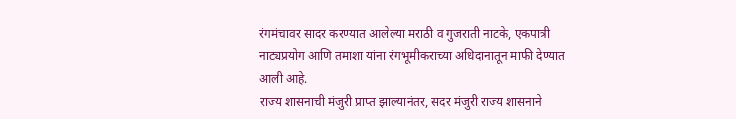रंगमंचावर सादर करण्यात आलेल्या मराठी व गुजराती नाटके, एकपात्री नाट्यप्रयोग आणि तमाशा यांना रंगभूमीकराच्या अधिदानातून माफी देण्यात आली आहे.
राज्य शासनाची मंजुरी प्राप्त झाल्यानंतर, सदर मंजुरी राज्य शासनाने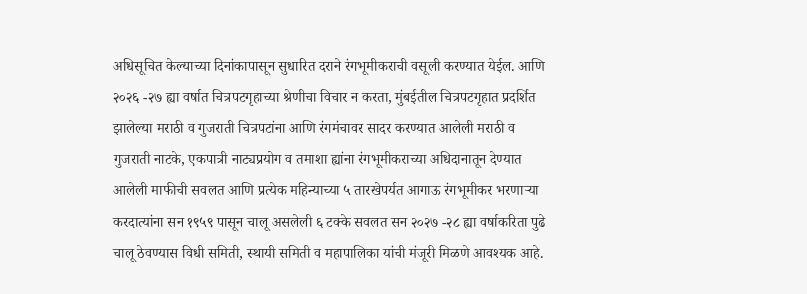अधिसूचित केल्याच्या दिनांकापासून सुधारित दराने रंगभूमीकराची वसूली करण्यात येईल. आणि २०२६ -२७ ह्या वर्षात चित्रपटगृहाच्या श्रेणीचा विचार न करता, मुंबईतील चित्रपटगृहात प्रदर्शित झालेल्या मराठी व गुजराती चित्रपटांना आणि रंगमंचावर सादर करण्यात आलेली मराठी व गुजराती नाटके, एकपात्री नाट्यप्रयोग व तमाशा ह्यांना रंगभूमीकराच्या अधिदानातून देण्यात आलेली माफीची सवलत आणि प्रत्येक महिन्याच्या ५ तारखेपर्यत आगाऊ रंगभूमीकर भरणाऱ्या करदात्यांना सन १९५९ पासून चालू असलेली ६ टक्के सवलत सन २०२७ -२८ ह्या वर्षाकरिता पुढे चालू ठेवण्यास विधी समिती, स्थायी समिती व महापालिका यांची मंजूरी मिळणे आवश्यक आहे.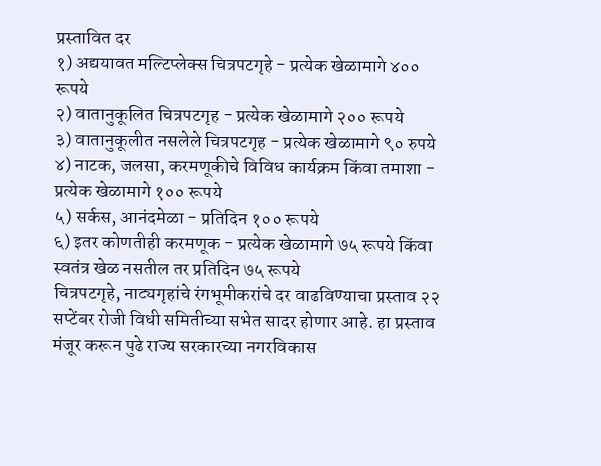प्रस्तावित दर
१) अद्ययावत मल्टिप्लेक्स चित्रपटगृहे - प्रत्येक खेळामागे ४०० रूपये
२) वातानुकूलित चित्रपटगृह - प्रत्येक खेळामागे २०० रूपये
३) वातानुकूलीत नसलेले चित्रपटगृह - प्रत्येक खेळामागे ९० रुपये
४) नाटक, जलसा, करमणूकीचे विविध कार्यक्रम किंवा तमाशा - प्रत्येक खेळामागे १०० रूपये
५) सर्कस, आनंदमेळा - प्रतिदिन १०० रूपये
६) इतर कोणतीही करमणूक - प्रत्येक खेळामागे ७५ रूपये किंवा स्वतंत्र खेळ नसतील तर प्रतिदिन ७५ रूपये
चित्रपटगृहे, नाट्यगृहांचे रंगभूमीकरांचे दर वाढविण्याचा प्रस्ताव २२ सप्टेंबर रोजी विधी समितीच्या सभेत सादर होणार आहे. हा प्रस्ताव मंजूर करून पुढे राज्य सरकारच्या नगरविकास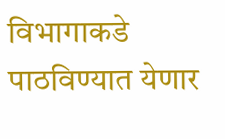विभागाकडे पाठविण्यात येणार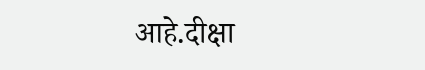आहे.दीक्षा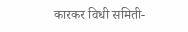कारकर विधी समिती-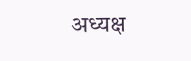अध्यक्ष